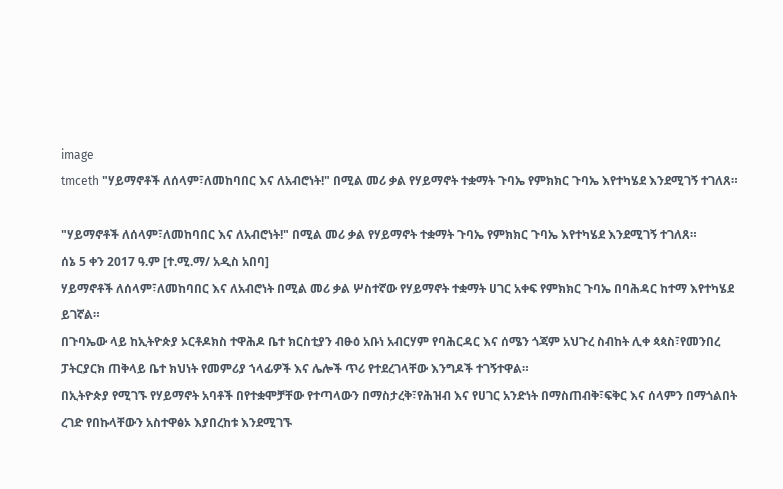image
tmceth "ሃይማኖቶች ለሰላም፣ለመከባበር እና ለአብሮነት!" በሚል መሪ ቃል የሃይማኖት ተቋማት ጉባኤ የምክክር ጉባኤ እየተካሄደ እንደሚገኝ ተገለጸ።

"ሃይማኖቶች ለሰላም፣ለመከባበር እና ለአብሮነት!" በሚል መሪ ቃል የሃይማኖት ተቋማት ጉባኤ የምክክር ጉባኤ እየተካሄደ እንደሚገኝ ተገለጸ።
ሰኔ 5 ቀን 2017 ዓ.ም [ተ.ሚ.ማ/ አዲስ አበባ]
ሃይማኖቶች ለሰላም፣ለመከባበር እና ለአብሮነት በሚል መሪ ቃል ሦስተኛው የሃይማኖት ተቋማት ሀገር አቀፍ የምክክር ጉባኤ በባሕዳር ከተማ እየተካሄደ ይገኛል።
በጉባኤው ላይ ከኢትዮጵያ ኦርቶዶክስ ተዋሕዶ ቤተ ክርስቲያን ብፁዕ አቡነ አብርሃም የባሕርዳር እና ሰሜን ጎጃም አህጉረ ስብከት ሊቀ ጳጳስ፣የመንበረ ፓትርያርክ ጠቅላይ ቤተ ክህነት የመምሪያ ኀላፊዎች እና ሌሎች ጥሪ የተደረገላቸው እንግዶች ተገኝተዋል።
በኢትዮጵያ የሚገኙ የሃይማኖት አባቶች በየተቋሞቻቸው የተጣላውን በማስታረቅ፣የሕዝብ እና የሀገር አንድነት በማስጠብቅ፣ፍቅር እና ሰላምን በማጎልበት ረገድ የበኩላቸውን አስተዋፅኦ እያበረከቱ እንደሚገኙ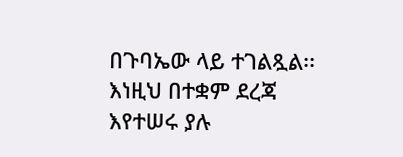በጉባኤው ላይ ተገልጿል፡፡
እነዚህ በተቋም ደረጃ እየተሠሩ ያሉ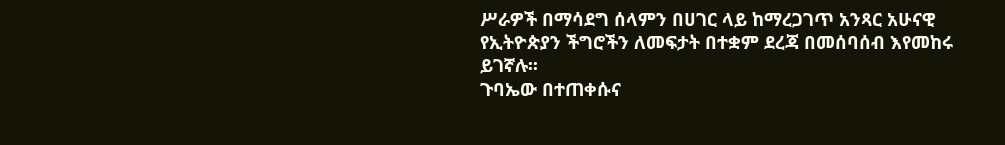ሥራዎች በማሳደግ ሰላምን በሀገር ላይ ከማረጋገጥ አንጻር አሁናዊ የኢትዮጵያን ችግሮችን ለመፍታት በተቋም ደረጃ በመሰባሰብ እየመከሩ ይገኛሉ፡፡
ጉባኤው በተጠቀሱና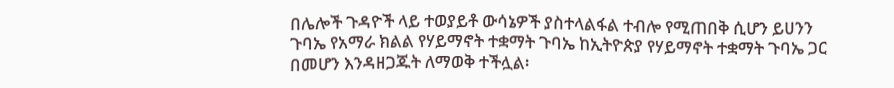በሌሎች ጉዳዮች ላይ ተወያይቶ ውሳኔዎች ያስተላልፋል ተብሎ የሚጠበቅ ሲሆን ይሀንን ጉባኤ የአማራ ክልል የሃይማኖት ተቋማት ጉባኤ ከኢትዮጵያ የሃይማኖት ተቋማት ጉባኤ ጋር በመሆን እንዳዘጋጁት ለማወቅ ተችሏል፡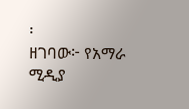፡
ዘገባው፦ የአማራ ሚዲያ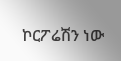ኮርፖሬሽን ነው